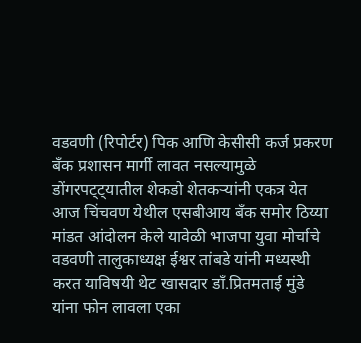वडवणी (रिपोर्टर) पिक आणि केसीसी कर्ज प्रकरण बँक प्रशासन मार्गी लावत नसल्यामुळे डोंगरपट्ट्यातील शेकडो शेतकऱ्यांनी एकत्र येत आज चिंचवण येथील एसबीआय बँक समोर ठिय्या मांडत आंदोलन केले यावेळी भाजपा युवा मोर्चाचे वडवणी तालुकाध्यक्ष ईश्वर तांबडे यांनी मध्यस्थी करत याविषयी थेट खासदार डाँ.प्रितमताई मुंडे यांना फोन लावला एका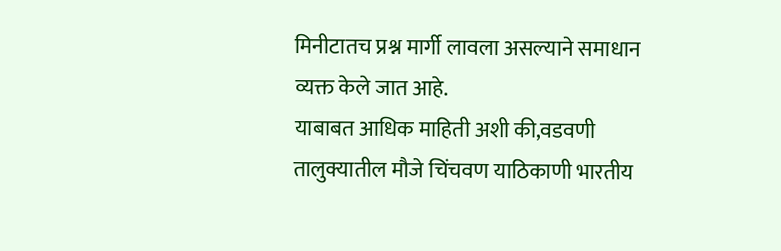मिनीटातच प्रश्न मार्गी लावला असल्याने समाधान व्यक्त केले जात आहे.
याबाबत आधिक माहिती अशी की,वडवणी तालुक्यातील मौजे चिंचवण याठिकाणी भारतीय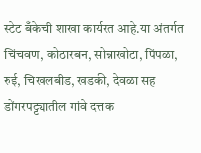स्टेट बँकेची शाखा कार्यरत आहे.या अंतर्गत चिंचवण, कोठारबन, सोन्नाखोटा, पिंपळा, रुई, चिखलबीड, खडकी, देवळा सह डोंगरपट्ट्यातील गांवे दत्तक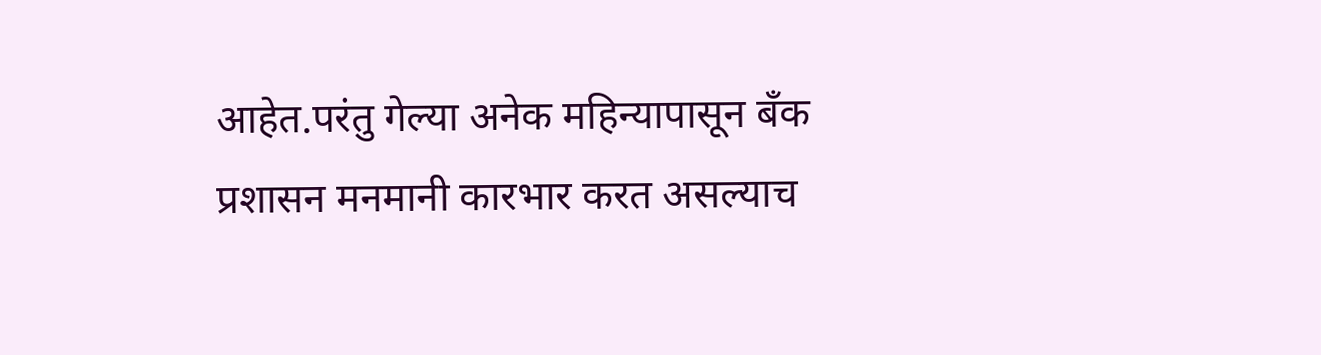आहेत.परंतु गेल्या अनेक महिन्यापासून बँक प्रशासन मनमानी कारभार करत असल्याच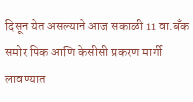दिसून येत असल्याने आज सकाळी 11 वा.बँक समोर पिक आणि केसीसी प्रकरण मार्गी लावण्यात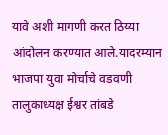यावे अशी मागणी करत ठिय्या आंदोलन करण्यात आले.यादरम्यान भाजपा युवा मोर्चाचे वडवणी तालुकाध्यक्ष ईश्वर तांबडे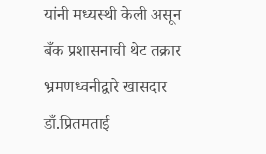यांनी मध्यस्थी केली असून बँक प्रशासनाची थेट तक्रार भ्रमणध्वनीद्वारे खासदार डाँ.प्रितमताई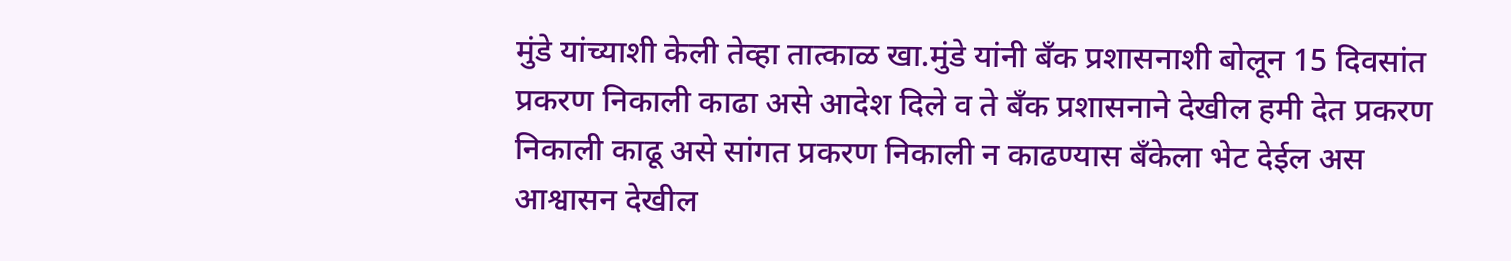मुंडे यांच्याशी केली तेव्हा तात्काळ खा.मुंडे यांनी बँक प्रशासनाशी बोलून 15 दिवसांत प्रकरण निकाली काढा असे आदेश दिले व ते बँक प्रशासनाने देखील हमी देत प्रकरण निकाली काढू असे सांगत प्रकरण निकाली न काढण्यास बँकेला भेट देईल अस आश्वासन देखील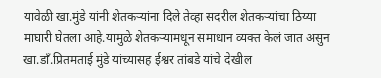यावेळी खा.मुंडे यांनी शेतकऱ्यांना दिले तेव्हा सदरील शेतकऱ्यांचा ठिय्या माघारी घेतला आहे.यामुळे शेतकऱ्यामधून समाधान व्यक्त केलं जात असुन खा.डाँ.प्रितमताई मुंडे यांच्यासह ईश्वर तांबडे यांचे देखील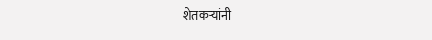शेतकऱ्यांनी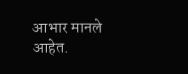आभार मानले आहेत.